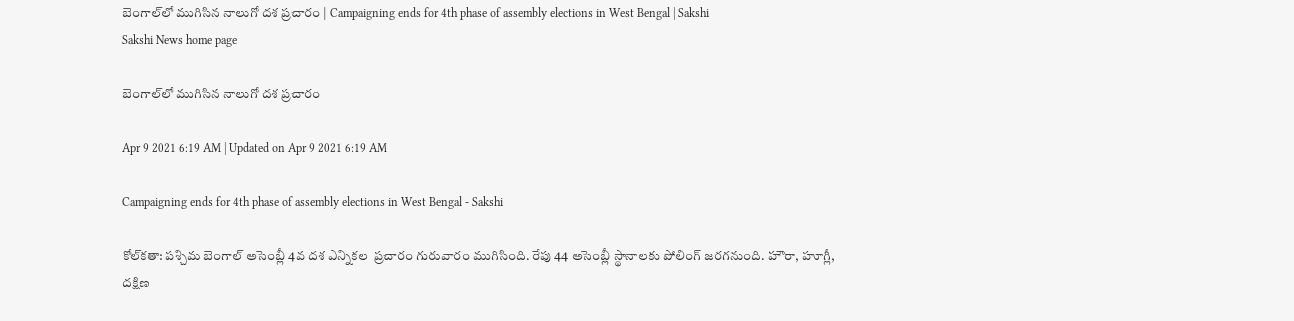బెంగాల్‌లో ముగిసిన నాలుగో దశ ప్రచారం | Campaigning ends for 4th phase of assembly elections in West Bengal | Sakshi
Sakshi News home page

బెంగాల్‌లో ముగిసిన నాలుగో దశ ప్రచారం

Apr 9 2021 6:19 AM | Updated on Apr 9 2021 6:19 AM

Campaigning ends for 4th phase of assembly elections in West Bengal - Sakshi

కోల్‌కతా: పశ్చిమ బెంగాల్‌ అసెంబ్లీ 4వ దశ ఎన్నికల  ప్రచారం గురువారం ముగిసింది. రేపు 44 అసెంబ్లీ స్థానాలకు పోలింగ్‌ జరగనుంది. హౌరా, హూగ్లీ, దక్షిణ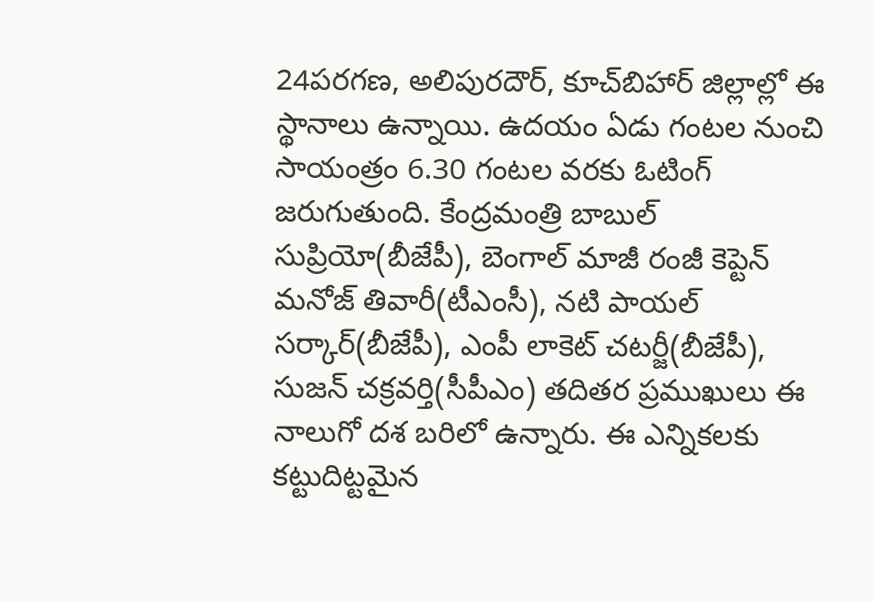24పరగణ, అలిపురదౌర్, కూచ్‌బిహార్‌ జిల్లాల్లో ఈ స్థానాలు ఉన్నాయి. ఉదయం ఏడు గంటల నుంచి సాయంత్రం 6.30 గంటల వరకు ఓటింగ్‌ జరుగుతుంది. కేంద్రమంత్రి బాబుల్‌ సుప్రియో(బీజేపీ), బెంగాల్‌ మాజీ రంజీ కెప్టెన్‌ మనోజ్‌ తివారీ(టీఎంసీ), నటి పాయల్‌ సర్కార్‌(బీజేపీ), ఎంపీ లాకెట్‌ చటర్జీ(బీజేపీ), సుజన్‌ చక్రవర్తి(సీపీఎం) తదితర ప్రముఖులు ఈ నాలుగో దశ బరిలో ఉన్నారు. ఈ ఎన్నికలకు కట్టుదిట్టమైన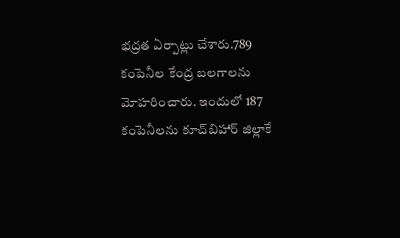భద్రత ఏర్పాట్లు చేశారు.789 కంపెనీల కేంద్ర బలగాలను మోహరించారు. ఇందులో 187 కంపెనీలను కూచ్‌బిహార్‌ జిల్లాకే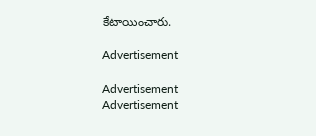కేటాయించారు.

Advertisement

Advertisement
Advertisement